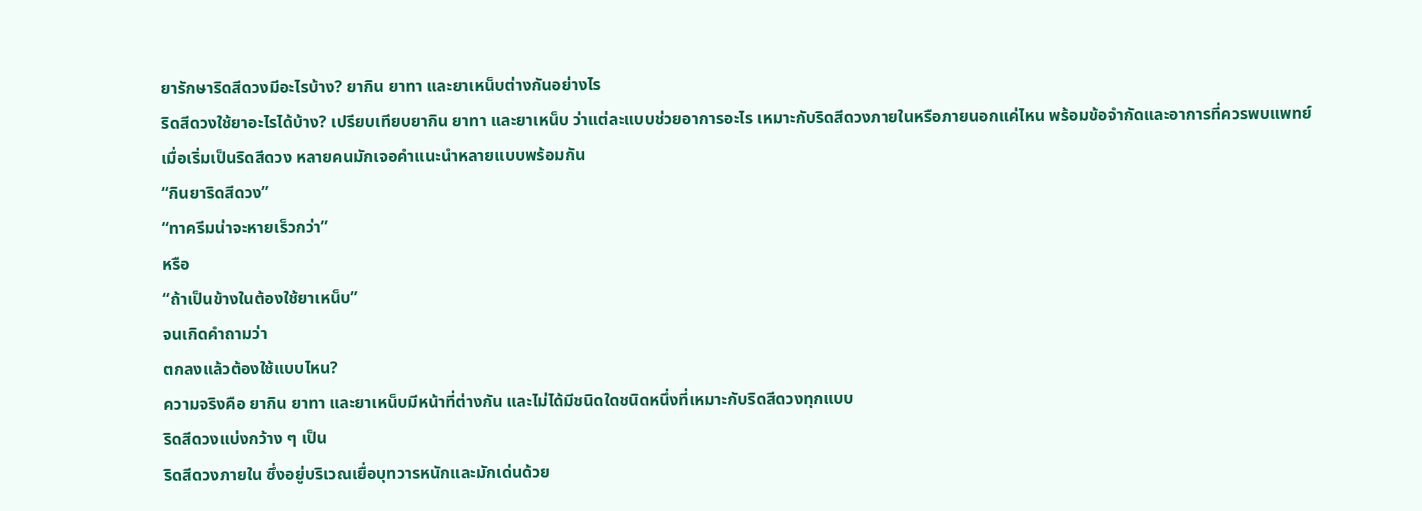ยารักษาริดสีดวงมีอะไรบ้าง? ยากิน ยาทา และยาเหน็บต่างกันอย่างไร
ริดสีดวงใช้ยาอะไรได้บ้าง? เปรียบเทียบยากิน ยาทา และยาเหน็บ ว่าแต่ละแบบช่วยอาการอะไร เหมาะกับริดสีดวงภายในหรือภายนอกแค่ไหน พร้อมข้อจำกัดและอาการที่ควรพบแพทย์
เมื่อเริ่มเป็นริดสีดวง หลายคนมักเจอคำแนะนำหลายแบบพร้อมกัน
“กินยาริดสีดวง”
“ทาครีมน่าจะหายเร็วกว่า”
หรือ
“ถ้าเป็นข้างในต้องใช้ยาเหน็บ”
จนเกิดคำถามว่า
ตกลงแล้วต้องใช้แบบไหน?
ความจริงคือ ยากิน ยาทา และยาเหน็บมีหน้าที่ต่างกัน และไม่ได้มีชนิดใดชนิดหนึ่งที่เหมาะกับริดสีดวงทุกแบบ
ริดสีดวงแบ่งกว้าง ๆ เป็น
ริดสีดวงภายใน ซึ่งอยู่บริเวณเยื่อบุทวารหนักและมักเด่นด้วย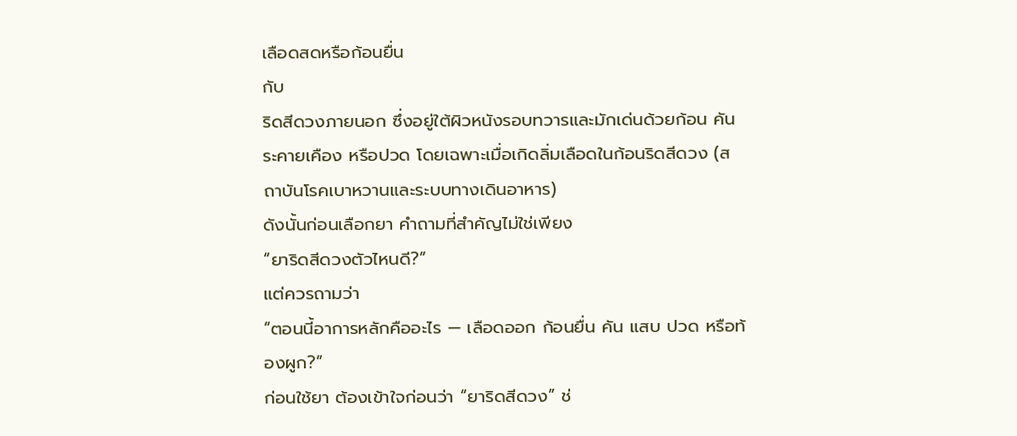เลือดสดหรือก้อนยื่น
กับ
ริดสีดวงภายนอก ซึ่งอยู่ใต้ผิวหนังรอบทวารและมักเด่นด้วยก้อน คัน ระคายเคือง หรือปวด โดยเฉพาะเมื่อเกิดลิ่มเลือดในก้อนริดสีดวง (สถาบันโรคเบาหวานและระบบทางเดินอาหาร)
ดังนั้นก่อนเลือกยา คำถามที่สำคัญไม่ใช่เพียง
“ยาริดสีดวงตัวไหนดี?”
แต่ควรถามว่า
“ตอนนี้อาการหลักคืออะไร — เลือดออก ก้อนยื่น คัน แสบ ปวด หรือท้องผูก?”
ก่อนใช้ยา ต้องเข้าใจก่อนว่า “ยาริดสีดวง” ช่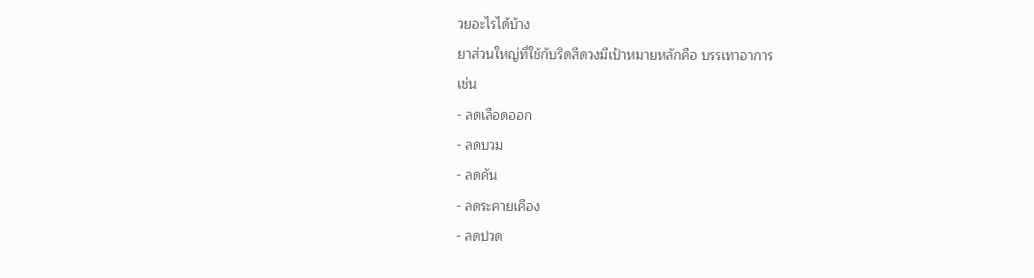วยอะไรได้บ้าง
ยาส่วนใหญ่ที่ใช้กับริดสีดวงมีเป้าหมายหลักคือ บรรเทาอาการ
เช่น
- ลดเลือดออก
- ลดบวม
- ลดคัน
- ลดระคายเคือง
- ลดปวด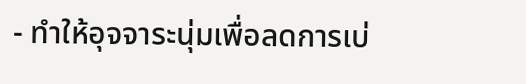- ทำให้อุจจาระนุ่มเพื่อลดการเบ่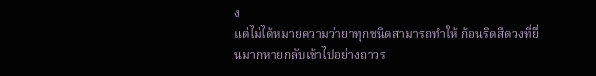ง
แต่ไม่ได้หมายความว่ายาทุกชนิดสามารถทำให้ ก้อนริดสีดวงที่ยื่นมากหายกลับเข้าไปอย่างถาวร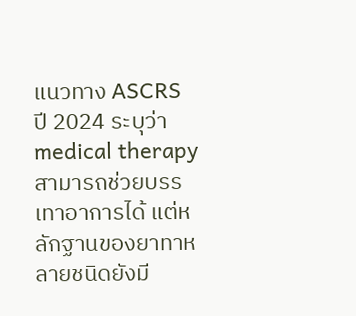แนวทาง ASCRS ปี 2024 ระบุว่า medical therapy สามารถช่วยบรรเทาอาการได้ แต่หลักฐานของยาทาหลายชนิดยังมี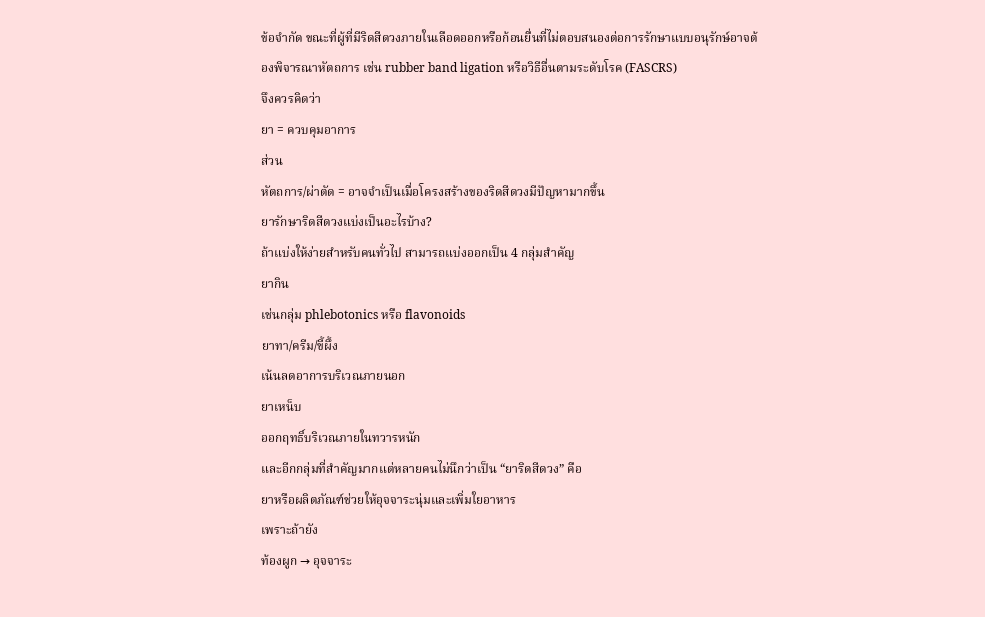ข้อจำกัด ขณะที่ผู้ที่มีริดสีดวงภายในเลือดออกหรือก้อนยื่นที่ไม่ตอบสนองต่อการรักษาแบบอนุรักษ์อาจต้องพิจารณาหัตถการ เช่น rubber band ligation หรือวิธีอื่นตามระดับโรค (FASCRS)
จึงควรคิดว่า
ยา = ควบคุมอาการ
ส่วน
หัตถการ/ผ่าตัด = อาจจำเป็นเมื่อโครงสร้างของริดสีดวงมีปัญหามากขึ้น
ยารักษาริดสีดวงแบ่งเป็นอะไรบ้าง?
ถ้าแบ่งให้ง่ายสำหรับคนทั่วไป สามารถแบ่งออกเป็น 4 กลุ่มสำคัญ
ยากิน
เช่นกลุ่ม phlebotonics หรือ flavonoids
ยาทา/ครีม/ขี้ผึ้ง
เน้นลดอาการบริเวณภายนอก
ยาเหน็บ
ออกฤทธิ์บริเวณภายในทวารหนัก
และอีกกลุ่มที่สำคัญมากแต่หลายคนไม่นึกว่าเป็น “ยาริดสีดวง” คือ
ยาหรือผลิตภัณฑ์ช่วยให้อุจจาระนุ่มและเพิ่มใยอาหาร
เพราะถ้ายัง
ท้องผูก → อุจจาระ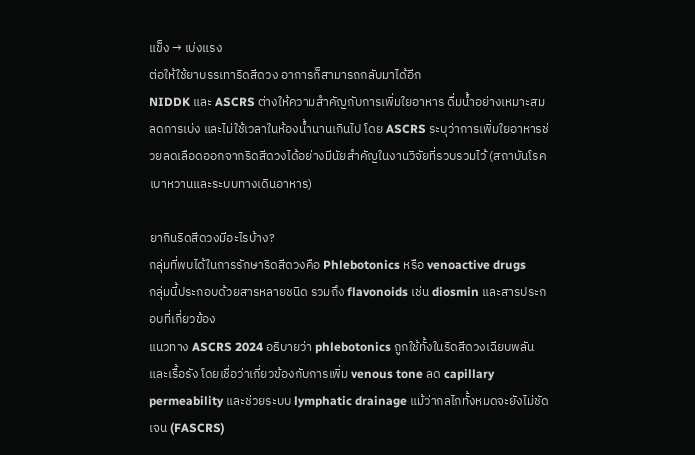แข็ง → เบ่งแรง
ต่อให้ใช้ยาบรรเทาริดสีดวง อาการก็สามารถกลับมาได้อีก
NIDDK และ ASCRS ต่างให้ความสำคัญกับการเพิ่มใยอาหาร ดื่มน้ำอย่างเหมาะสม ลดการเบ่ง และไม่ใช้เวลาในห้องน้ำนานเกินไป โดย ASCRS ระบุว่าการเพิ่มใยอาหารช่วยลดเลือดออกจากริดสีดวงได้อย่างมีนัยสำคัญในงานวิจัยที่รวบรวมไว้ (สถาบันโรคเบาหวานและระบบทางเดินอาหาร)

ยากินริดสีดวงมีอะไรบ้าง?
กลุ่มที่พบได้ในการรักษาริดสีดวงคือ Phlebotonics หรือ venoactive drugs
กลุ่มนี้ประกอบด้วยสารหลายชนิด รวมถึง flavonoids เช่น diosmin และสารประกอบที่เกี่ยวข้อง
แนวทาง ASCRS 2024 อธิบายว่า phlebotonics ถูกใช้ทั้งในริดสีดวงเฉียบพลันและเรื้อรัง โดยเชื่อว่าเกี่ยวข้องกับการเพิ่ม venous tone ลด capillary permeability และช่วยระบบ lymphatic drainage แม้ว่ากลไกทั้งหมดจะยังไม่ชัดเจน (FASCRS)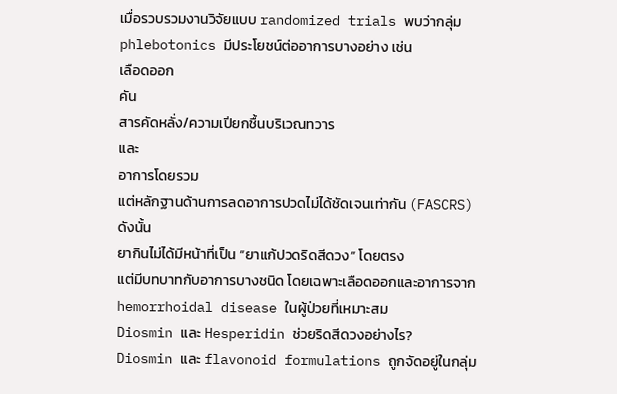เมื่อรวบรวมงานวิจัยแบบ randomized trials พบว่ากลุ่ม phlebotonics มีประโยชน์ต่ออาการบางอย่าง เช่น
เลือดออก
คัน
สารคัดหลั่ง/ความเปียกชื้นบริเวณทวาร
และ
อาการโดยรวม
แต่หลักฐานด้านการลดอาการปวดไม่ได้ชัดเจนเท่ากัน (FASCRS)
ดังนั้น
ยากินไม่ได้มีหน้าที่เป็น “ยาแก้ปวดริดสีดวง” โดยตรง
แต่มีบทบาทกับอาการบางชนิด โดยเฉพาะเลือดออกและอาการจาก hemorrhoidal disease ในผู้ป่วยที่เหมาะสม
Diosmin และ Hesperidin ช่วยริดสีดวงอย่างไร?
Diosmin และ flavonoid formulations ถูกจัดอยู่ในกลุ่ม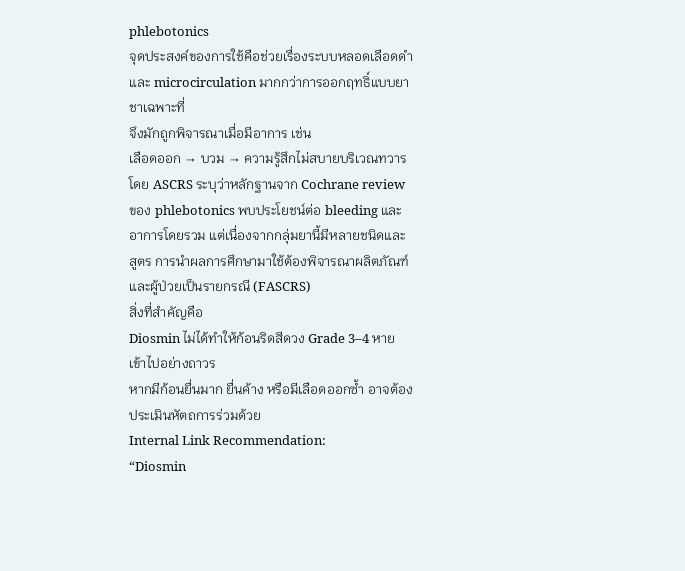phlebotonics
จุดประสงค์ของการใช้คือช่วยเรื่องระบบหลอดเลือดดำและ microcirculation มากกว่าการออกฤทธิ์แบบยาชาเฉพาะที่
จึงมักถูกพิจารณาเมื่อมีอาการ เช่น
เลือดออก → บวม → ความรู้สึกไม่สบายบริเวณทวาร
โดย ASCRS ระบุว่าหลักฐานจาก Cochrane review ของ phlebotonics พบประโยชน์ต่อ bleeding และอาการโดยรวม แต่เนื่องจากกลุ่มยานี้มีหลายชนิดและสูตร การนำผลการศึกษามาใช้ต้องพิจารณาผลิตภัณฑ์และผู้ป่วยเป็นรายกรณี (FASCRS)
สิ่งที่สำคัญคือ
Diosmin ไม่ได้ทำให้ก้อนริดสีดวง Grade 3–4 หายเข้าไปอย่างถาวร
หากมีก้อนยื่นมาก ยื่นค้าง หรือมีเลือดออกซ้ำ อาจต้องประเมินหัตถการร่วมด้วย
Internal Link Recommendation:
“Diosmin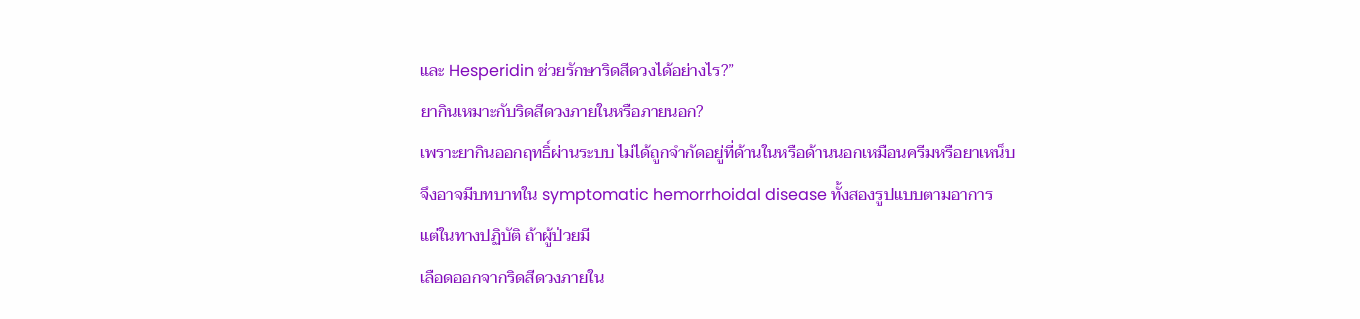และ Hesperidin ช่วยรักษาริดสีดวงได้อย่างไร?”
ยากินเหมาะกับริดสีดวงภายในหรือภายนอก?
เพราะยากินออกฤทธิ์ผ่านระบบ ไม่ได้ถูกจำกัดอยู่ที่ด้านในหรือด้านนอกเหมือนครีมหรือยาเหน็บ
จึงอาจมีบทบาทใน symptomatic hemorrhoidal disease ทั้งสองรูปแบบตามอาการ
แต่ในทางปฏิบัติ ถ้าผู้ป่วยมี
เลือดออกจากริดสีดวงภายใน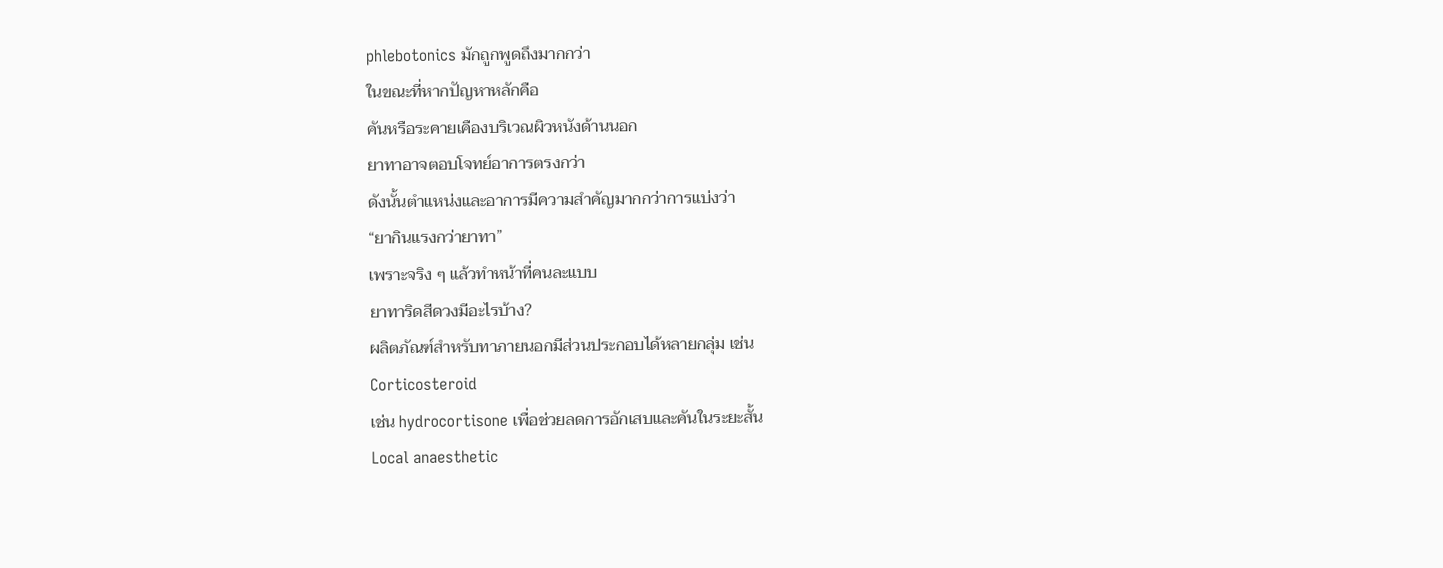phlebotonics มักถูกพูดถึงมากกว่า
ในขณะที่หากปัญหาหลักคือ
คันหรือระคายเคืองบริเวณผิวหนังด้านนอก
ยาทาอาจตอบโจทย์อาการตรงกว่า
ดังนั้นตำแหน่งและอาการมีความสำคัญมากกว่าการแบ่งว่า
“ยากินแรงกว่ายาทา”
เพราะจริง ๆ แล้วทำหน้าที่คนละแบบ
ยาทาริดสีดวงมีอะไรบ้าง?
ผลิตภัณฑ์สำหรับทาภายนอกมีส่วนประกอบได้หลายกลุ่ม เช่น
Corticosteroid
เช่น hydrocortisone เพื่อช่วยลดการอักเสบและคันในระยะสั้น
Local anaesthetic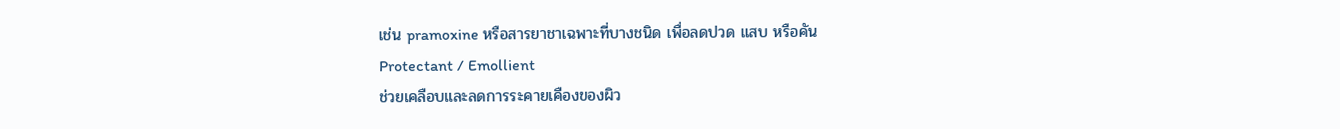เช่น pramoxine หรือสารยาชาเฉพาะที่บางชนิด เพื่อลดปวด แสบ หรือคัน
Protectant / Emollient
ช่วยเคลือบและลดการระคายเคืองของผิว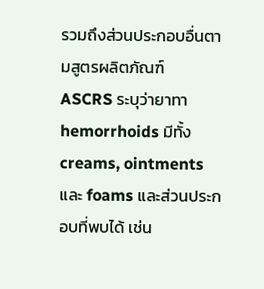รวมถึงส่วนประกอบอื่นตามสูตรผลิตภัณฑ์
ASCRS ระบุว่ายาทา hemorrhoids มีทั้ง creams, ointments และ foams และส่วนประกอบที่พบได้ เช่น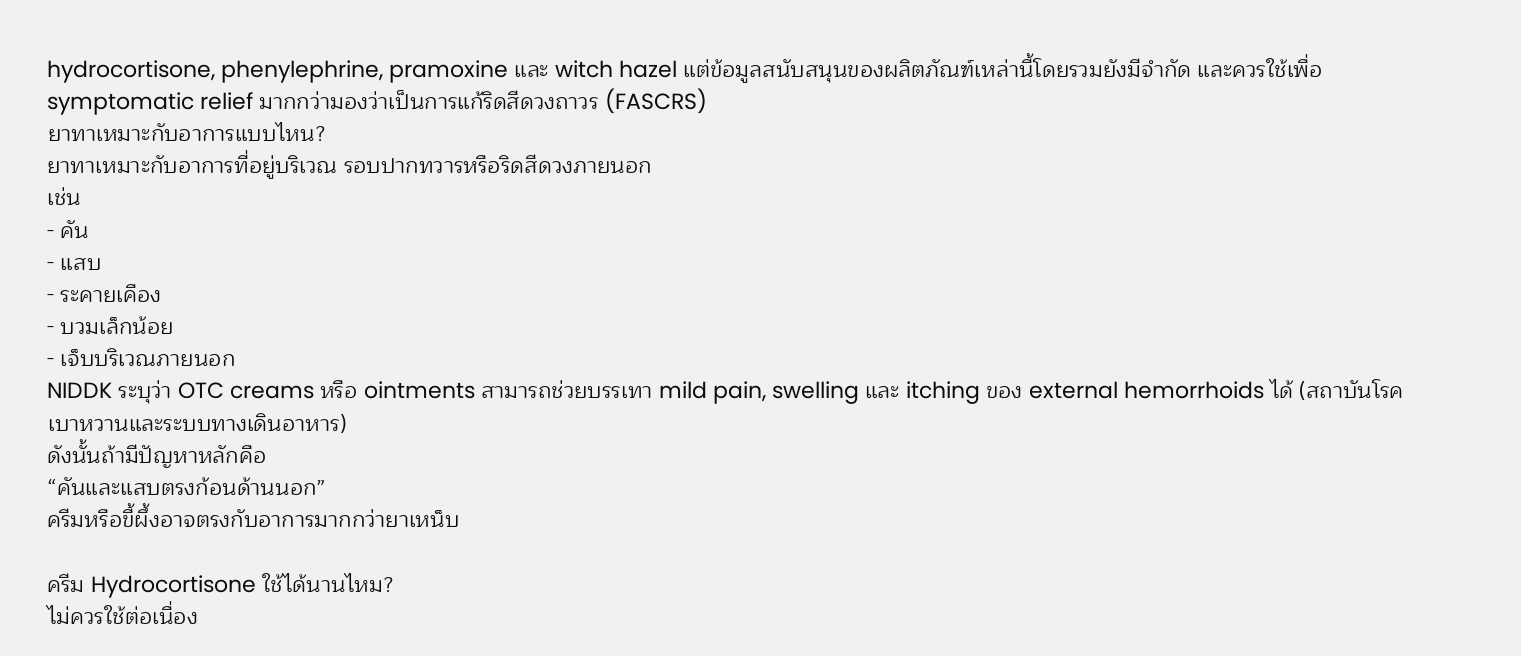hydrocortisone, phenylephrine, pramoxine และ witch hazel แต่ข้อมูลสนับสนุนของผลิตภัณฑ์เหล่านี้โดยรวมยังมีจำกัด และควรใช้เพื่อ symptomatic relief มากกว่ามองว่าเป็นการแก้ริดสีดวงถาวร (FASCRS)
ยาทาเหมาะกับอาการแบบไหน?
ยาทาเหมาะกับอาการที่อยู่บริเวณ รอบปากทวารหรือริดสีดวงภายนอก
เช่น
- คัน
- แสบ
- ระคายเคือง
- บวมเล็กน้อย
- เจ็บบริเวณภายนอก
NIDDK ระบุว่า OTC creams หรือ ointments สามารถช่วยบรรเทา mild pain, swelling และ itching ของ external hemorrhoids ได้ (สถาบันโรคเบาหวานและระบบทางเดินอาหาร)
ดังนั้นถ้ามีปัญหาหลักคือ
“คันและแสบตรงก้อนด้านนอก”
ครีมหรือขี้ผึ้งอาจตรงกับอาการมากกว่ายาเหน็บ

ครีม Hydrocortisone ใช้ได้นานไหม?
ไม่ควรใช้ต่อเนื่อง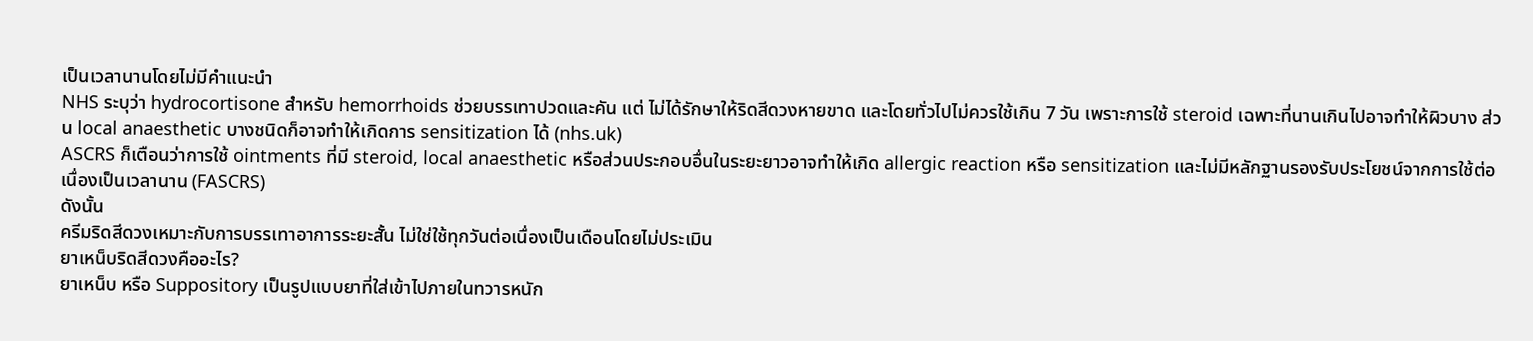เป็นเวลานานโดยไม่มีคำแนะนำ
NHS ระบุว่า hydrocortisone สำหรับ hemorrhoids ช่วยบรรเทาปวดและคัน แต่ ไม่ได้รักษาให้ริดสีดวงหายขาด และโดยทั่วไปไม่ควรใช้เกิน 7 วัน เพราะการใช้ steroid เฉพาะที่นานเกินไปอาจทำให้ผิวบาง ส่วน local anaesthetic บางชนิดก็อาจทำให้เกิดการ sensitization ได้ (nhs.uk)
ASCRS ก็เตือนว่าการใช้ ointments ที่มี steroid, local anaesthetic หรือส่วนประกอบอื่นในระยะยาวอาจทำให้เกิด allergic reaction หรือ sensitization และไม่มีหลักฐานรองรับประโยชน์จากการใช้ต่อเนื่องเป็นเวลานาน (FASCRS)
ดังนั้น
ครีมริดสีดวงเหมาะกับการบรรเทาอาการระยะสั้น ไม่ใช่ใช้ทุกวันต่อเนื่องเป็นเดือนโดยไม่ประเมิน
ยาเหน็บริดสีดวงคืออะไร?
ยาเหน็บ หรือ Suppository เป็นรูปแบบยาที่ใส่เข้าไปภายในทวารหนัก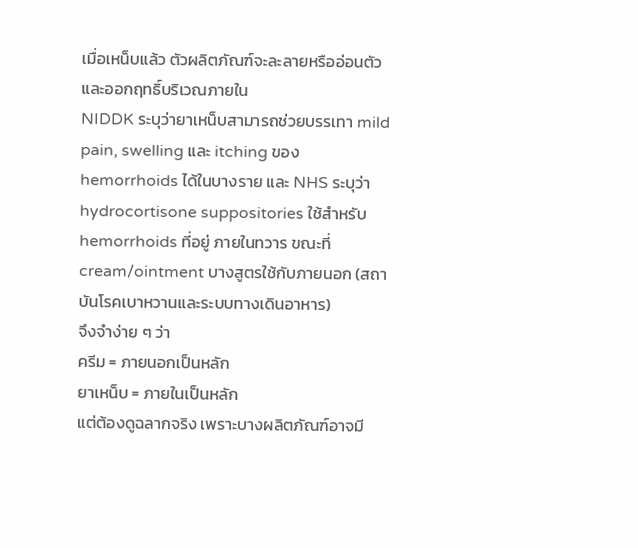เมื่อเหน็บแล้ว ตัวผลิตภัณฑ์จะละลายหรืออ่อนตัวและออกฤทธิ์บริเวณภายใน
NIDDK ระบุว่ายาเหน็บสามารถช่วยบรรเทา mild pain, swelling และ itching ของ hemorrhoids ได้ในบางราย และ NHS ระบุว่า hydrocortisone suppositories ใช้สำหรับ hemorrhoids ที่อยู่ ภายในทวาร ขณะที่ cream/ointment บางสูตรใช้กับภายนอก (สถาบันโรคเบาหวานและระบบทางเดินอาหาร)
จึงจำง่าย ๆ ว่า
ครีม = ภายนอกเป็นหลัก
ยาเหน็บ = ภายในเป็นหลัก
แต่ต้องดูฉลากจริง เพราะบางผลิตภัณฑ์อาจมี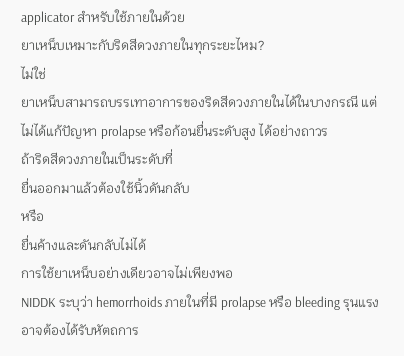applicator สำหรับใช้ภายในด้วย
ยาเหน็บเหมาะกับริดสีดวงภายในทุกระยะไหม?
ไม่ใช่
ยาเหน็บสามารถบรรเทาอาการของริดสีดวงภายในได้ในบางกรณี แต่ไม่ได้แก้ปัญหา prolapse หรือก้อนยื่นระดับสูง ได้อย่างถาวร
ถ้าริดสีดวงภายในเป็นระดับที่
ยื่นออกมาแล้วต้องใช้นิ้วดันกลับ
หรือ
ยื่นค้างและดันกลับไม่ได้
การใช้ยาเหน็บอย่างเดียวอาจไม่เพียงพอ
NIDDK ระบุว่า hemorrhoids ภายในที่มี prolapse หรือ bleeding รุนแรงอาจต้องได้รับหัตถการ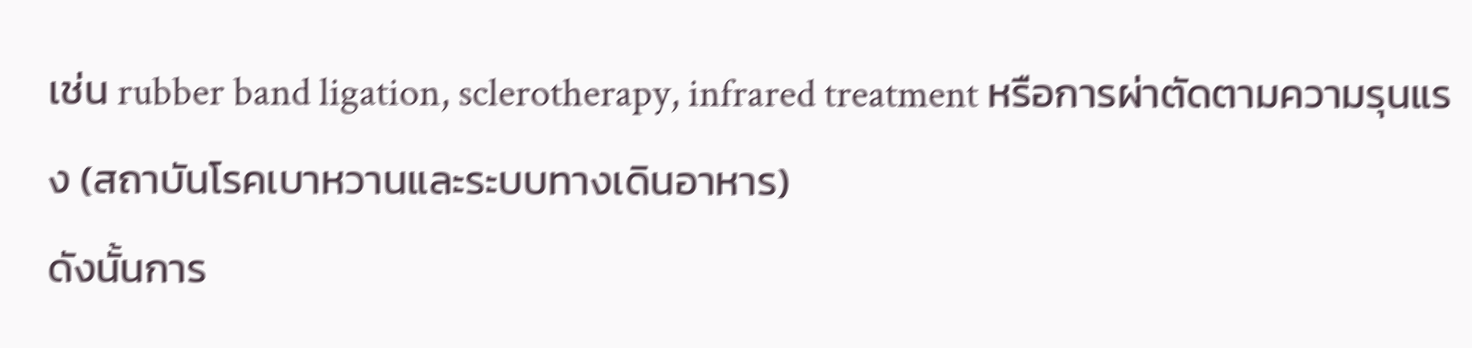เช่น rubber band ligation, sclerotherapy, infrared treatment หรือการผ่าตัดตามความรุนแรง (สถาบันโรคเบาหวานและระบบทางเดินอาหาร)
ดังนั้นการ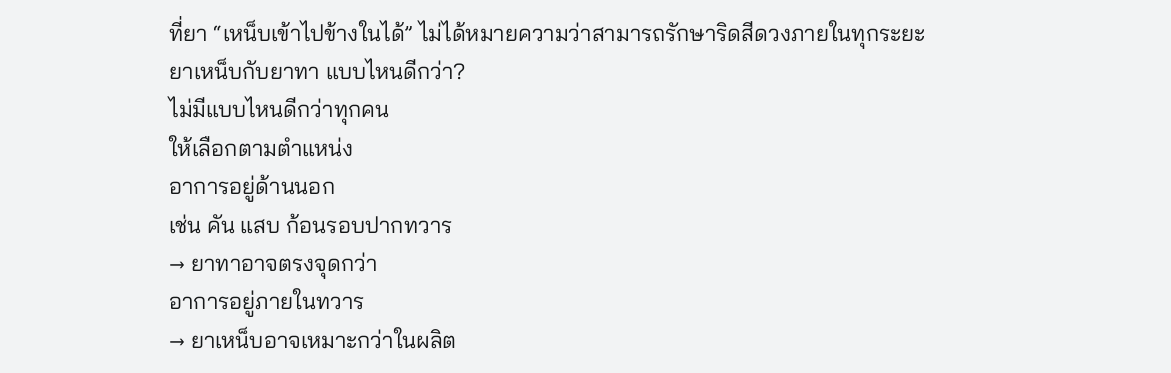ที่ยา “เหน็บเข้าไปข้างในได้” ไม่ได้หมายความว่าสามารถรักษาริดสีดวงภายในทุกระยะ
ยาเหน็บกับยาทา แบบไหนดีกว่า?
ไม่มีแบบไหนดีกว่าทุกคน
ให้เลือกตามตำแหน่ง
อาการอยู่ด้านนอก
เช่น คัน แสบ ก้อนรอบปากทวาร
→ ยาทาอาจตรงจุดกว่า
อาการอยู่ภายในทวาร
→ ยาเหน็บอาจเหมาะกว่าในผลิต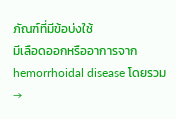ภัณฑ์ที่มีข้อบ่งใช้
มีเลือดออกหรืออาการจาก hemorrhoidal disease โดยรวม
→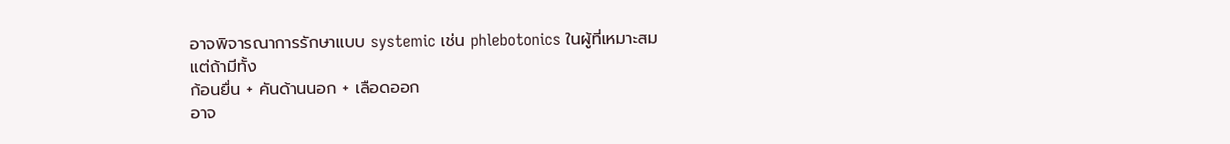อาจพิจารณาการรักษาแบบ systemic เช่น phlebotonics ในผู้ที่เหมาะสม
แต่ถ้ามีทั้ง
ก้อนยื่น + คันด้านนอก + เลือดออก
อาจ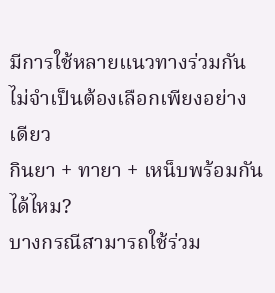มีการใช้หลายแนวทางร่วมกัน ไม่จำเป็นต้องเลือกเพียงอย่างเดียว
กินยา + ทายา + เหน็บพร้อมกันได้ไหม?
บางกรณีสามารถใช้ร่วม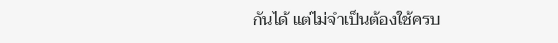กันได้ แต่ไม่จำเป็นต้องใช้ครบ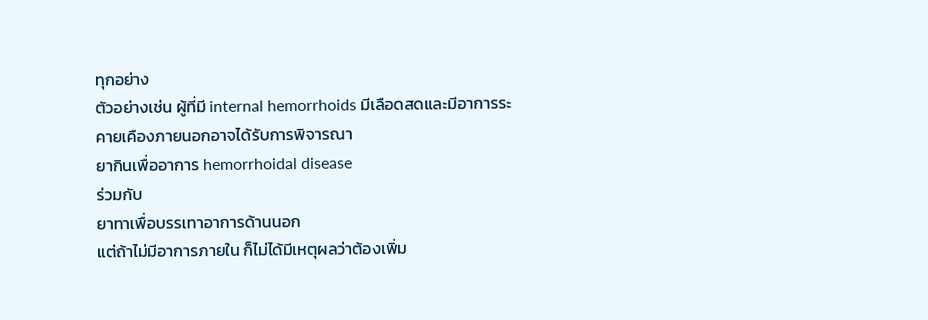ทุกอย่าง
ตัวอย่างเช่น ผู้ที่มี internal hemorrhoids มีเลือดสดและมีอาการระคายเคืองภายนอกอาจได้รับการพิจารณา
ยากินเพื่ออาการ hemorrhoidal disease
ร่วมกับ
ยาทาเพื่อบรรเทาอาการด้านนอก
แต่ถ้าไม่มีอาการภายใน ก็ไม่ได้มีเหตุผลว่าต้องเพิ่ม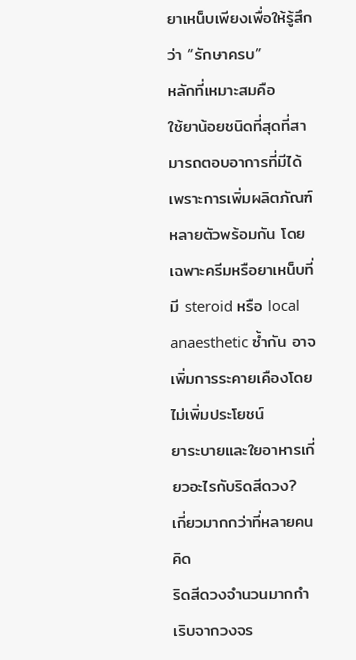ยาเหน็บเพียงเพื่อให้รู้สึกว่า “รักษาครบ”
หลักที่เหมาะสมคือ
ใช้ยาน้อยชนิดที่สุดที่สามารถตอบอาการที่มีได้
เพราะการเพิ่มผลิตภัณฑ์หลายตัวพร้อมกัน โดยเฉพาะครีมหรือยาเหน็บที่มี steroid หรือ local anaesthetic ซ้ำกัน อาจเพิ่มการระคายเคืองโดยไม่เพิ่มประโยชน์
ยาระบายและใยอาหารเกี่ยวอะไรกับริดสีดวง?
เกี่ยวมากกว่าที่หลายคนคิด
ริดสีดวงจำนวนมากกำเริบจากวงจร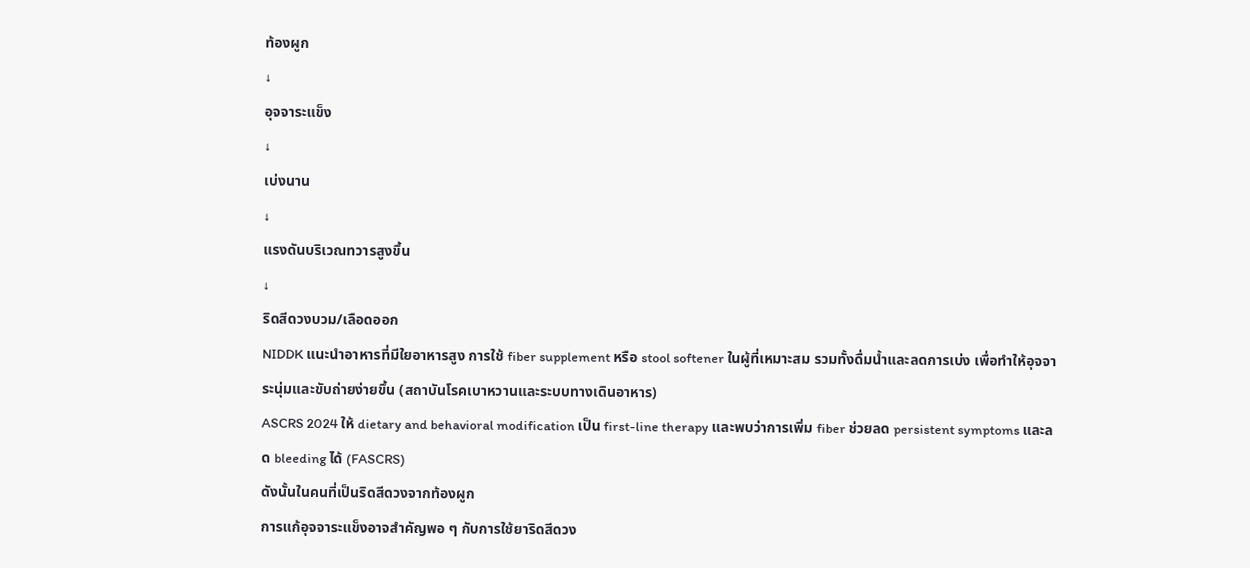ท้องผูก
↓
อุจจาระแข็ง
↓
เบ่งนาน
↓
แรงดันบริเวณทวารสูงขึ้น
↓
ริดสีดวงบวม/เลือดออก
NIDDK แนะนำอาหารที่มีใยอาหารสูง การใช้ fiber supplement หรือ stool softener ในผู้ที่เหมาะสม รวมทั้งดื่มน้ำและลดการเบ่ง เพื่อทำให้อุจจาระนุ่มและขับถ่ายง่ายขึ้น (สถาบันโรคเบาหวานและระบบทางเดินอาหาร)
ASCRS 2024 ให้ dietary and behavioral modification เป็น first-line therapy และพบว่าการเพิ่ม fiber ช่วยลด persistent symptoms และลด bleeding ได้ (FASCRS)
ดังนั้นในคนที่เป็นริดสีดวงจากท้องผูก
การแก้อุจจาระแข็งอาจสำคัญพอ ๆ กับการใช้ยาริดสีดวง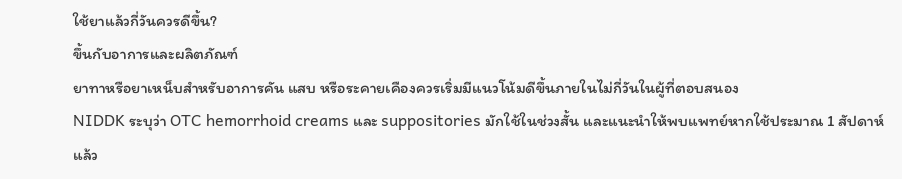ใช้ยาแล้วกี่วันควรดีขึ้น?
ขึ้นกับอาการและผลิตภัณฑ์
ยาทาหรือยาเหน็บสำหรับอาการคัน แสบ หรือระคายเคืองควรเริ่มมีแนวโน้มดีขึ้นภายในไม่กี่วันในผู้ที่ตอบสนอง
NIDDK ระบุว่า OTC hemorrhoid creams และ suppositories มักใช้ในช่วงสั้น และแนะนำให้พบแพทย์หากใช้ประมาณ 1 สัปดาห์แล้ว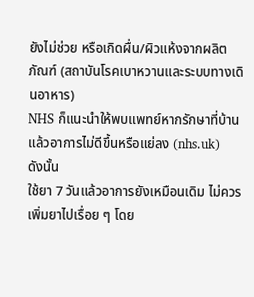ยังไม่ช่วย หรือเกิดผื่น/ผิวแห้งจากผลิตภัณฑ์ (สถาบันโรคเบาหวานและระบบทางเดินอาหาร)
NHS ก็แนะนำให้พบแพทย์หากรักษาที่บ้านแล้วอาการไม่ดีขึ้นหรือแย่ลง (nhs.uk)
ดังนั้น
ใช้ยา 7 วันแล้วอาการยังเหมือนเดิม ไม่ควรเพิ่มยาไปเรื่อย ๆ โดย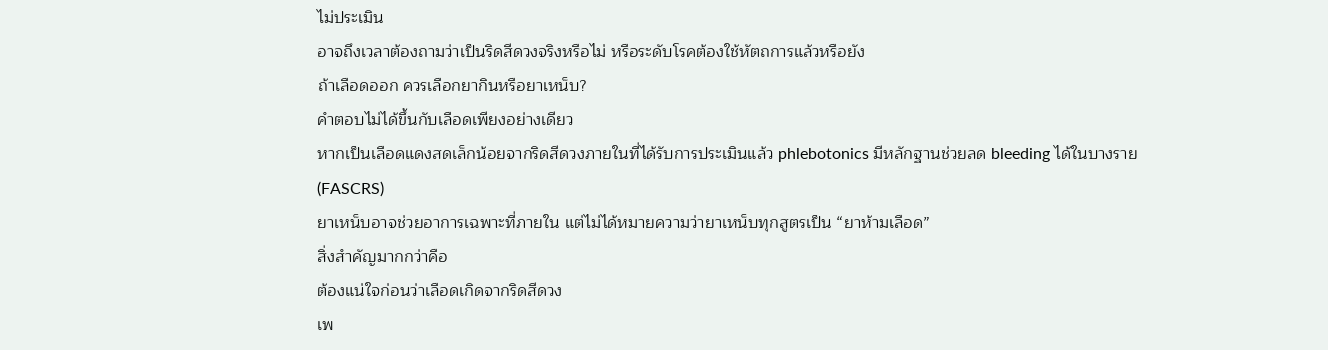ไม่ประเมิน
อาจถึงเวลาต้องถามว่าเป็นริดสีดวงจริงหรือไม่ หรือระดับโรคต้องใช้หัตถการแล้วหรือยัง
ถ้าเลือดออก ควรเลือกยากินหรือยาเหน็บ?
คำตอบไม่ได้ขึ้นกับเลือดเพียงอย่างเดียว
หากเป็นเลือดแดงสดเล็กน้อยจากริดสีดวงภายในที่ได้รับการประเมินแล้ว phlebotonics มีหลักฐานช่วยลด bleeding ได้ในบางราย (FASCRS)
ยาเหน็บอาจช่วยอาการเฉพาะที่ภายใน แต่ไม่ได้หมายความว่ายาเหน็บทุกสูตรเป็น “ยาห้ามเลือด”
สิ่งสำคัญมากกว่าคือ
ต้องแน่ใจก่อนว่าเลือดเกิดจากริดสีดวง
เพ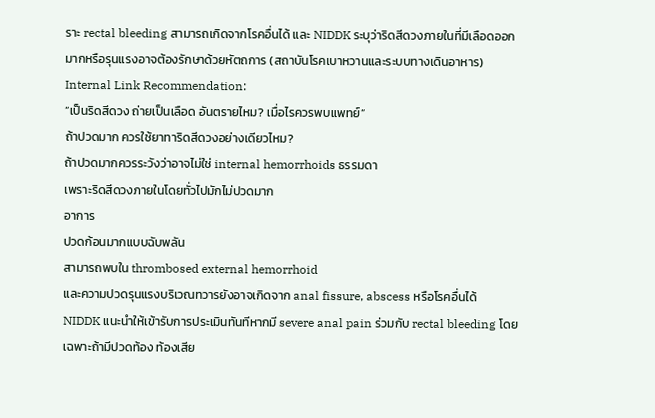ราะ rectal bleeding สามารถเกิดจากโรคอื่นได้ และ NIDDK ระบุว่าริดสีดวงภายในที่มีเลือดออกมากหรือรุนแรงอาจต้องรักษาด้วยหัตถการ (สถาบันโรคเบาหวานและระบบทางเดินอาหาร)
Internal Link Recommendation:
“เป็นริดสีดวง ถ่ายเป็นเลือด อันตรายไหม? เมื่อไรควรพบแพทย์”
ถ้าปวดมาก ควรใช้ยาทาริดสีดวงอย่างเดียวไหม?
ถ้าปวดมากควรระวังว่าอาจไม่ใช่ internal hemorrhoids ธรรมดา
เพราะริดสีดวงภายในโดยทั่วไปมักไม่ปวดมาก
อาการ
ปวดก้อนมากแบบฉับพลัน
สามารถพบใน thrombosed external hemorrhoid
และความปวดรุนแรงบริเวณทวารยังอาจเกิดจาก anal fissure, abscess หรือโรคอื่นได้
NIDDK แนะนำให้เข้ารับการประเมินทันทีหากมี severe anal pain ร่วมกับ rectal bleeding โดยเฉพาะถ้ามีปวดท้อง ท้องเสีย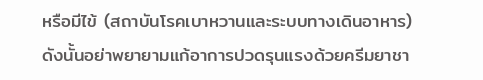หรือมีไข้ (สถาบันโรคเบาหวานและระบบทางเดินอาหาร)
ดังนั้นอย่าพยายามแก้อาการปวดรุนแรงด้วยครีมยาชา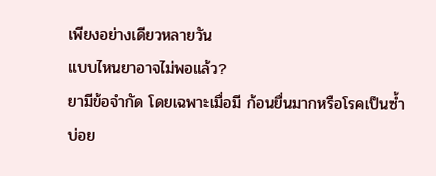เพียงอย่างเดียวหลายวัน
แบบไหนยาอาจไม่พอแล้ว?
ยามีข้อจำกัด โดยเฉพาะเมื่อมี ก้อนยื่นมากหรือโรคเป็นซ้ำบ่อย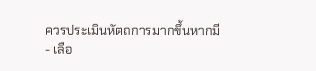ควรประเมินหัตถการมากขึ้นหากมี
- เลือ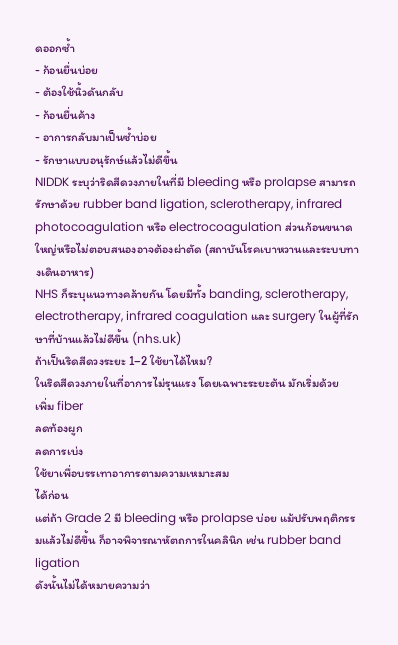ดออกซ้ำ
- ก้อนยื่นบ่อย
- ต้องใช้นิ้วดันกลับ
- ก้อนยื่นค้าง
- อาการกลับมาเป็นซ้ำบ่อย
- รักษาแบบอนุรักษ์แล้วไม่ดีขึ้น
NIDDK ระบุว่าริดสีดวงภายในที่มี bleeding หรือ prolapse สามารถรักษาด้วย rubber band ligation, sclerotherapy, infrared photocoagulation หรือ electrocoagulation ส่วนก้อนขนาดใหญ่หรือไม่ตอบสนองอาจต้องผ่าตัด (สถาบันโรคเบาหวานและระบบทางเดินอาหาร)
NHS ก็ระบุแนวทางคล้ายกัน โดยมีทั้ง banding, sclerotherapy, electrotherapy, infrared coagulation และ surgery ในผู้ที่รักษาที่บ้านแล้วไม่ดีขึ้น (nhs.uk)
ถ้าเป็นริดสีดวงระยะ 1–2 ใช้ยาได้ไหม?
ในริดสีดวงภายในที่อาการไม่รุนแรง โดยเฉพาะระยะต้น มักเริ่มด้วย
เพิ่ม fiber
ลดท้องผูก
ลดการเบ่ง
ใช้ยาเพื่อบรรเทาอาการตามความเหมาะสม
ได้ก่อน
แต่ถ้า Grade 2 มี bleeding หรือ prolapse บ่อย แม้ปรับพฤติกรรมแล้วไม่ดีขึ้น ก็อาจพิจารณาหัตถการในคลินิก เช่น rubber band ligation
ดังนั้นไม่ได้หมายความว่า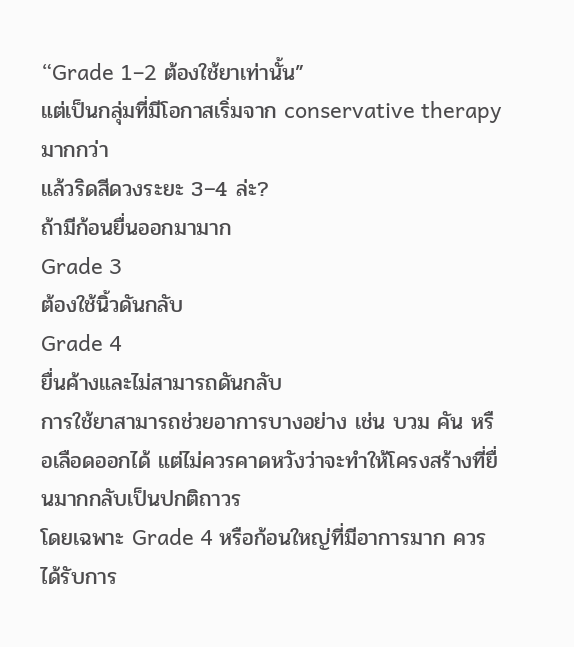“Grade 1–2 ต้องใช้ยาเท่านั้น”
แต่เป็นกลุ่มที่มีโอกาสเริ่มจาก conservative therapy มากกว่า
แล้วริดสีดวงระยะ 3–4 ล่ะ?
ถ้ามีก้อนยื่นออกมามาก
Grade 3
ต้องใช้นิ้วดันกลับ
Grade 4
ยื่นค้างและไม่สามารถดันกลับ
การใช้ยาสามารถช่วยอาการบางอย่าง เช่น บวม คัน หรือเลือดออกได้ แต่ไม่ควรคาดหวังว่าจะทำให้โครงสร้างที่ยื่นมากกลับเป็นปกติถาวร
โดยเฉพาะ Grade 4 หรือก้อนใหญ่ที่มีอาการมาก ควรได้รับการ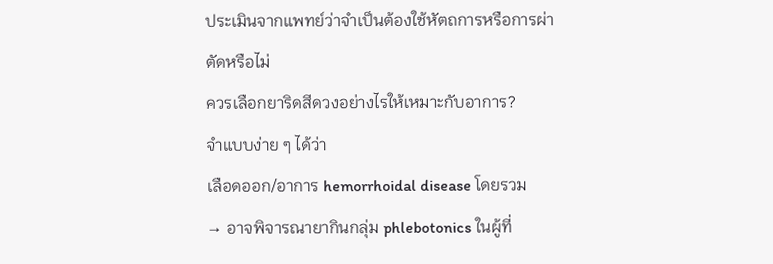ประเมินจากแพทย์ว่าจำเป็นต้องใช้หัตถการหรือการผ่าตัดหรือไม่
ควรเลือกยาริดสีดวงอย่างไรให้เหมาะกับอาการ?
จำแบบง่าย ๆ ได้ว่า
เลือดออก/อาการ hemorrhoidal disease โดยรวม
→ อาจพิจารณายากินกลุ่ม phlebotonics ในผู้ที่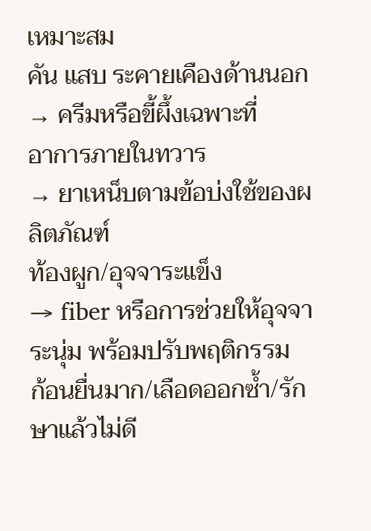เหมาะสม
คัน แสบ ระคายเคืองด้านนอก
→ ครีมหรือขี้ผึ้งเฉพาะที่
อาการภายในทวาร
→ ยาเหน็บตามข้อบ่งใช้ของผลิตภัณฑ์
ท้องผูก/อุจจาระแข็ง
→ fiber หรือการช่วยให้อุจจาระนุ่ม พร้อมปรับพฤติกรรม
ก้อนยื่นมาก/เลือดออกซ้ำ/รักษาแล้วไม่ดี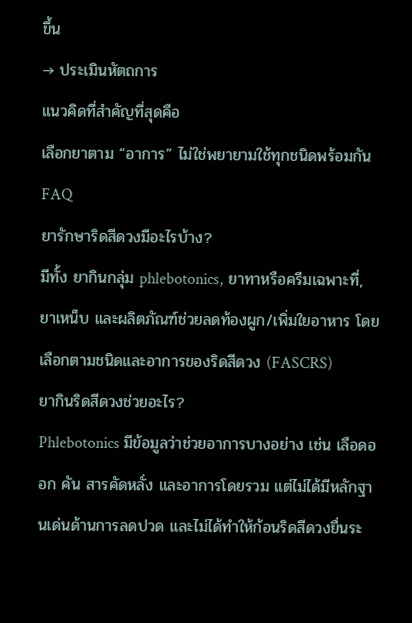ขึ้น
→ ประเมินหัตถการ
แนวคิดที่สำคัญที่สุดคือ
เลือกยาตาม “อาการ” ไม่ใช่พยายามใช้ทุกชนิดพร้อมกัน
FAQ
ยารักษาริดสีดวงมีอะไรบ้าง?
มีทั้ง ยากินกลุ่ม phlebotonics, ยาทาหรือครีมเฉพาะที่, ยาเหน็บ และผลิตภัณฑ์ช่วยลดท้องผูก/เพิ่มใยอาหาร โดยเลือกตามชนิดและอาการของริดสีดวง (FASCRS)
ยากินริดสีดวงช่วยอะไร?
Phlebotonics มีข้อมูลว่าช่วยอาการบางอย่าง เช่น เลือดออก คัน สารคัดหลั่ง และอาการโดยรวม แต่ไม่ได้มีหลักฐานเด่นด้านการลดปวด และไม่ได้ทำให้ก้อนริดสีดวงยื่นระ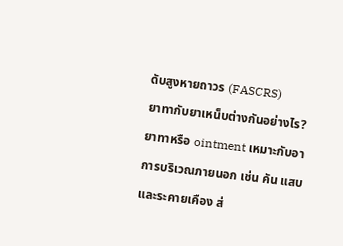ดับสูงหายถาวร (FASCRS)
ยาทากับยาเหน็บต่างกันอย่างไร?
ยาทาหรือ ointment เหมาะกับอาการบริเวณภายนอก เช่น คัน แสบ และระคายเคือง ส่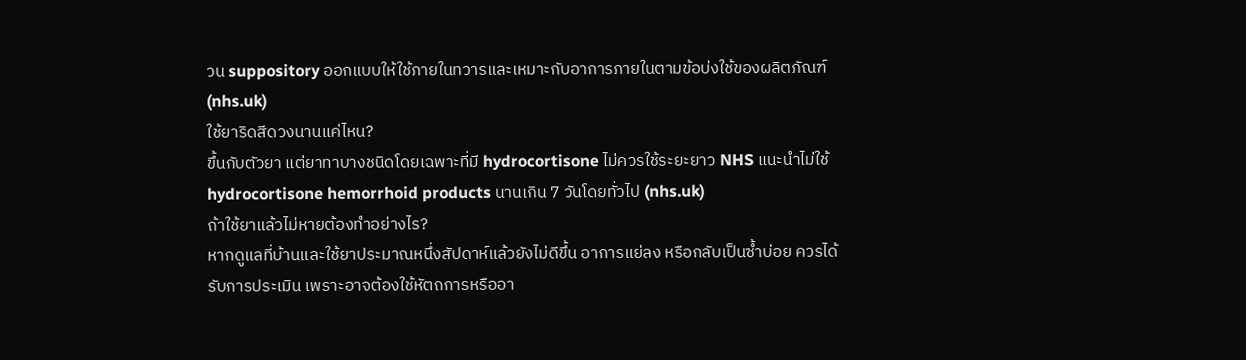วน suppository ออกแบบให้ใช้ภายในทวารและเหมาะกับอาการภายในตามข้อบ่งใช้ของผลิตภัณฑ์ (nhs.uk)
ใช้ยาริดสีดวงนานแค่ไหน?
ขึ้นกับตัวยา แต่ยาทาบางชนิดโดยเฉพาะที่มี hydrocortisone ไม่ควรใช้ระยะยาว NHS แนะนำไม่ใช้ hydrocortisone hemorrhoid products นานเกิน 7 วันโดยทั่วไป (nhs.uk)
ถ้าใช้ยาแล้วไม่หายต้องทำอย่างไร?
หากดูแลที่บ้านและใช้ยาประมาณหนึ่งสัปดาห์แล้วยังไม่ดีขึ้น อาการแย่ลง หรือกลับเป็นซ้ำบ่อย ควรได้รับการประเมิน เพราะอาจต้องใช้หัตถการหรืออา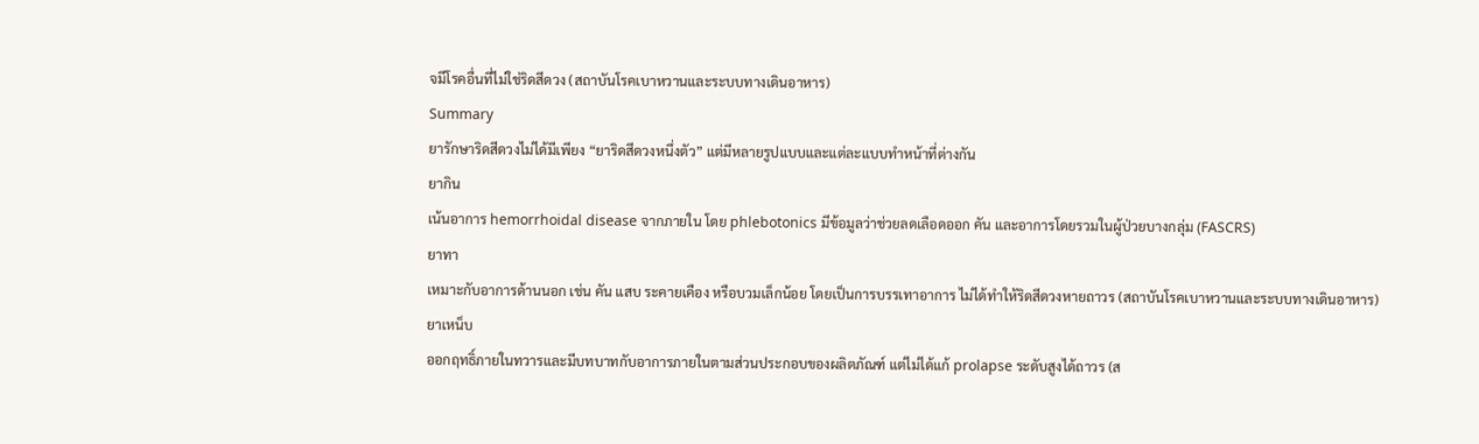จมีโรคอื่นที่ไม่ใช่ริดสีดวง (สถาบันโรคเบาหวานและระบบทางเดินอาหาร)
Summary
ยารักษาริดสีดวงไม่ได้มีเพียง “ยาริดสีดวงหนึ่งตัว” แต่มีหลายรูปแบบและแต่ละแบบทำหน้าที่ต่างกัน
ยากิน
เน้นอาการ hemorrhoidal disease จากภายใน โดย phlebotonics มีข้อมูลว่าช่วยลดเลือดออก คัน และอาการโดยรวมในผู้ป่วยบางกลุ่ม (FASCRS)
ยาทา
เหมาะกับอาการด้านนอก เช่น คัน แสบ ระคายเคือง หรือบวมเล็กน้อย โดยเป็นการบรรเทาอาการ ไม่ได้ทำให้ริดสีดวงหายถาวร (สถาบันโรคเบาหวานและระบบทางเดินอาหาร)
ยาเหน็บ
ออกฤทธิ์ภายในทวารและมีบทบาทกับอาการภายในตามส่วนประกอบของผลิตภัณฑ์ แต่ไม่ได้แก้ prolapse ระดับสูงได้ถาวร (ส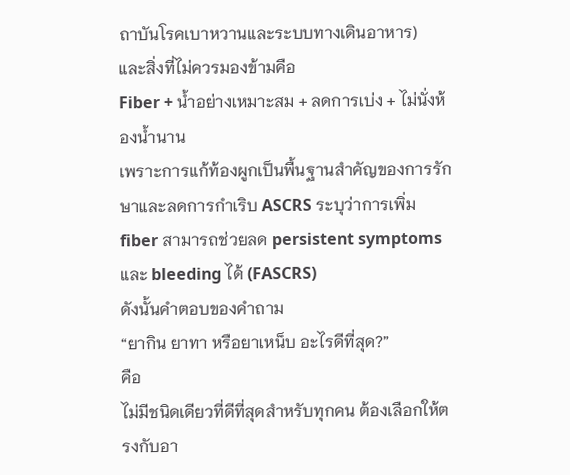ถาบันโรคเบาหวานและระบบทางเดินอาหาร)
และสิ่งที่ไม่ควรมองข้ามคือ
Fiber + น้ำอย่างเหมาะสม + ลดการเบ่ง + ไม่นั่งห้องน้ำนาน
เพราะการแก้ท้องผูกเป็นพื้นฐานสำคัญของการรักษาและลดการกำเริบ ASCRS ระบุว่าการเพิ่ม fiber สามารถช่วยลด persistent symptoms และ bleeding ได้ (FASCRS)
ดังนั้นคำตอบของคำถาม
“ยากิน ยาทา หรือยาเหน็บ อะไรดีที่สุด?”
คือ
ไม่มีชนิดเดียวที่ดีที่สุดสำหรับทุกคน ต้องเลือกให้ตรงกับอา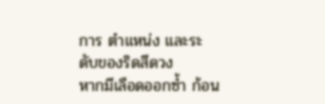การ ตำแหน่ง และระดับของริดสีดวง
หากมีเลือดออกซ้ำ ก้อน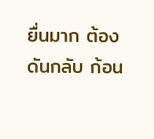ยื่นมาก ต้องดันกลับ ก้อน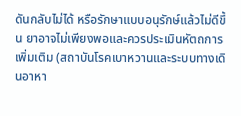ดันกลับไม่ได้ หรือรักษาแบบอนุรักษ์แล้วไม่ดีขึ้น ยาอาจไม่เพียงพอและควรประเมินหัตถการเพิ่มเติม (สถาบันโรคเบาหวานและระบบทางเดินอาหา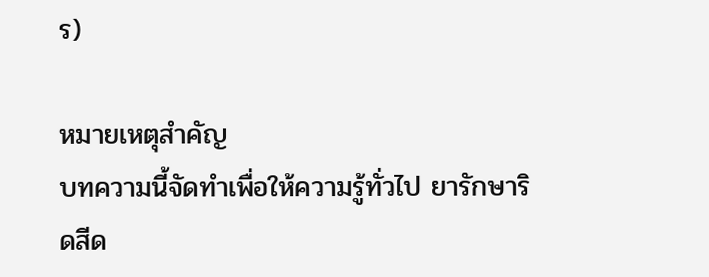ร)

หมายเหตุสำคัญ
บทความนี้จัดทำเพื่อให้ความรู้ทั่วไป ยารักษาริดสีด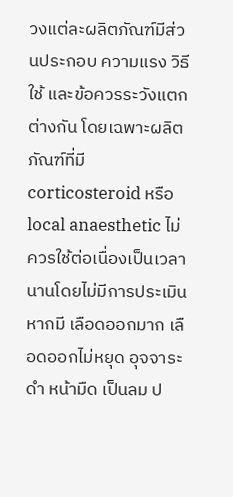วงแต่ละผลิตภัณฑ์มีส่วนประกอบ ความแรง วิธีใช้ และข้อควรระวังแตกต่างกัน โดยเฉพาะผลิตภัณฑ์ที่มี corticosteroid หรือ local anaesthetic ไม่ควรใช้ต่อเนื่องเป็นเวลานานโดยไม่มีการประเมิน
หากมี เลือดออกมาก เลือดออกไม่หยุด อุจจาระดำ หน้ามืด เป็นลม ป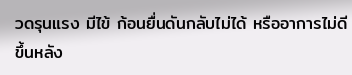วดรุนแรง มีไข้ ก้อนยื่นดันกลับไม่ได้ หรืออาการไม่ดีขึ้นหลัง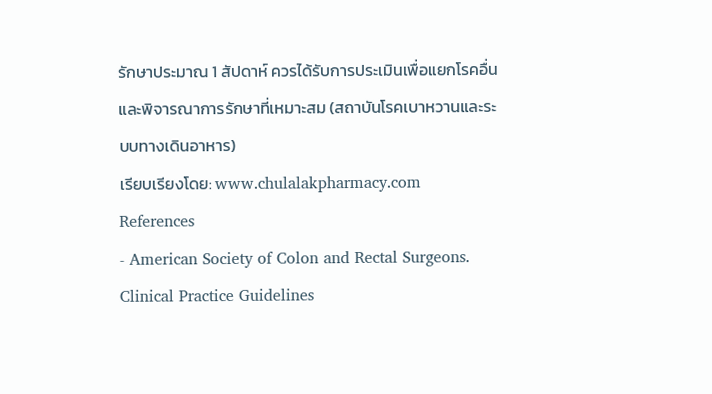รักษาประมาณ 1 สัปดาห์ ควรได้รับการประเมินเพื่อแยกโรคอื่นและพิจารณาการรักษาที่เหมาะสม (สถาบันโรคเบาหวานและระบบทางเดินอาหาร)
เรียบเรียงโดย: www.chulalakpharmacy.com
References
- American Society of Colon and Rectal Surgeons. Clinical Practice Guidelines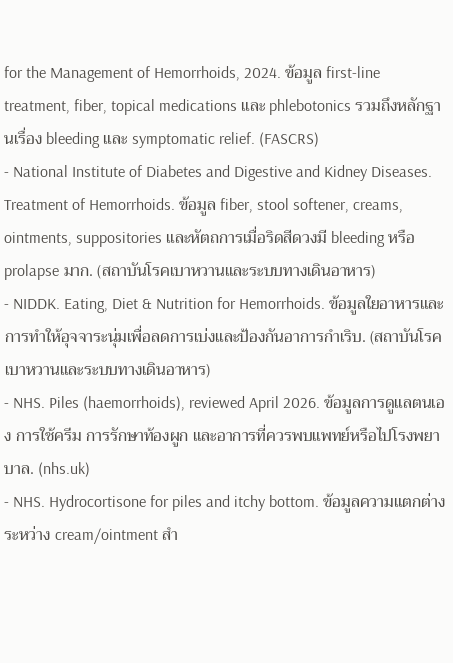for the Management of Hemorrhoids, 2024. ข้อมูล first-line treatment, fiber, topical medications และ phlebotonics รวมถึงหลักฐานเรื่อง bleeding และ symptomatic relief. (FASCRS)
- National Institute of Diabetes and Digestive and Kidney Diseases. Treatment of Hemorrhoids. ข้อมูล fiber, stool softener, creams, ointments, suppositories และหัตถการเมื่อริดสีดวงมี bleeding หรือ prolapse มาก. (สถาบันโรคเบาหวานและระบบทางเดินอาหาร)
- NIDDK. Eating, Diet & Nutrition for Hemorrhoids. ข้อมูลใยอาหารและการทำให้อุจจาระนุ่มเพื่อลดการเบ่งและป้องกันอาการกำเริบ. (สถาบันโรคเบาหวานและระบบทางเดินอาหาร)
- NHS. Piles (haemorrhoids), reviewed April 2026. ข้อมูลการดูแลตนเอง การใช้ครีม การรักษาท้องผูก และอาการที่ควรพบแพทย์หรือไปโรงพยาบาล. (nhs.uk)
- NHS. Hydrocortisone for piles and itchy bottom. ข้อมูลความแตกต่างระหว่าง cream/ointment สำ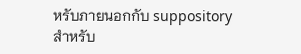หรับภายนอกกับ suppository สำหรับ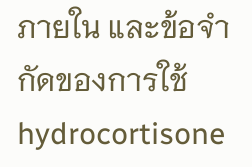ภายใน และข้อจำกัดของการใช้ hydrocortisone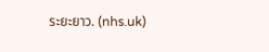ระยะยาว. (nhs.uk)